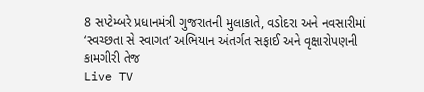8 સપ્ટેમ્બરે પ્રધાનમંત્રી ગુજરાતની મુલાકાતે, વડોદરા અને નવસારીમાં ‘સ્વચ્છતા સે સ્વાગત’ અભિયાન અંતર્ગત સફાઈ અને વૃક્ષારોપણની કામગીરી તેજ
Live TV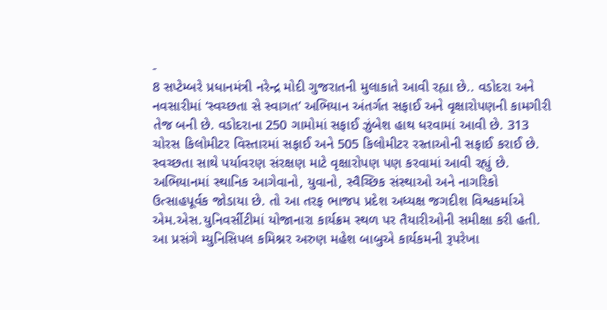-
8 સપ્ટેમ્બરે પ્રધાનમંત્રી નરેન્દ્ર મોદી ગુજરાતની મુલાકાતે આવી રહ્યા છે.. વડોદરા અને નવસારીમાં ‘સ્વચ્છતા સે સ્વાગત’ અભિયાન અંતર્ગત સફાઈ અને વૃક્ષારોપણની કામગીરી તેજ બની છે. વડોદરાના 250 ગામોમાં સફાઈ ઝુંબેશ હાથ ધરવામાં આવી છે. 313 ચોરસ કિલોમીટર વિસ્તારમાં સફાઈ અને 505 કિલોમીટર રસ્તાઓની સફાઈ કરાઈ છે. સ્વચ્છતા સાથે પર્યાવરણ સંરક્ષણ માટે વૃક્ષારોપણ પણ કરવામાં આવી રહ્યું છે. અભિયાનમાં સ્થાનિક આગેવાનો, યુવાનો, સ્વૈચ્છિક સંસ્થાઓ અને નાગરિકો ઉત્સાહપૂર્વક જોડાયા છે. તો આ તરફ ભાજપ પ્રદેશ અધ્યક્ષ જગદીશ વિશ્વકર્માએ એમ.એસ.યુનિવર્સીટીમાં યોજાનારા કાર્યક્રમ સ્થળ પર તૈયારીઓની સમીક્ષા કરી હતી. આ પ્રસંગે મ્યુનિસિપલ કમિશ્નર અરુણ મહેશ બાબુએ કાર્યકમની રૂપરેખા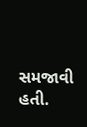સમજાવી હતી.